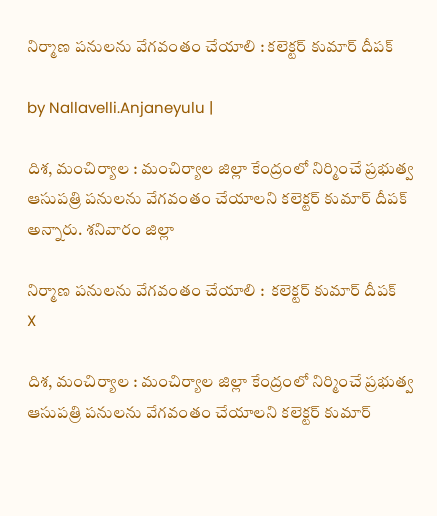నిర్మాణ పనులను వేగవంతం చేయాలి : కలెక్టర్ కుమార్ దీపక్

by Nallavelli.Anjaneyulu |

దిశ‌, మంచిర్యాల : మంచిర్యాల జిల్లా కేంద్రంలో నిర్మించే ప్రభుత్వ ఆసుపత్రి పనులను వేగవంతం చేయాలని కలెక్టర్ కుమార్ దీపక్ అన్నారు. శనివారం జిల్లా

నిర్మాణ పనులను వేగవంతం చేయాలి :  కలెక్టర్ కుమార్ దీపక్
X

దిశ‌, మంచిర్యాల : మంచిర్యాల జిల్లా కేంద్రంలో నిర్మించే ప్రభుత్వ ఆసుపత్రి పనులను వేగవంతం చేయాలని కలెక్టర్ కుమార్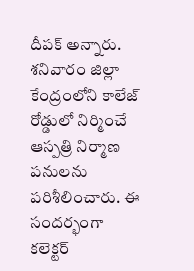దీపక్ అన్నారు. శనివారం జిల్లా కేంద్రంలోని కాలేజ్ రోడ్డులో నిర్మించే ఆస్పత్రి నిర్మాణ పనులను పరిశీలించారు. ఈ సందర్భంగా కలెక్టర్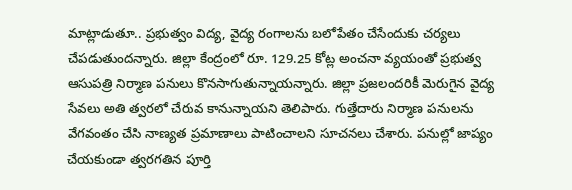మాట్లాడుతూ.. ప్రభుత్వం విద్య, వైద్య రంగాలను బలోపేతం చేసేందుకు చర్యలు చేపడుతుందన్నారు. జిల్లా కేంద్రంలో రూ. 129.25 కోట్ల అంచనా వ్యయంతో ప్రభుత్వ ఆసుపత్రి నిర్మాణ పనులు కొనసాగుతున్నాయన్నారు. జిల్లా ప్రజలందరికీ మెరుగైన వైద్య సేవలు అతి త్వరలో చేరువ కానున్నాయని తెలిపారు. గుత్తేదారు నిర్మాణ పనులను వేగవంతం చేసి నాణ్యత ప్రమాణాలు పాటించాలని సూచనలు చేశారు. పనుల్లో జాప్యం చేయకుండా త్వరగతిన పూర్తి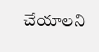చేయాలని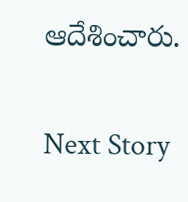ఆదేశించారు.

Next Story